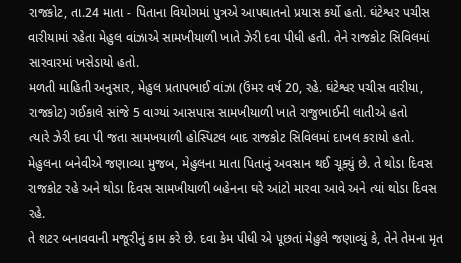રાજકોટ, તા.24 માતા - પિતાના વિયોગમાં પુત્રએ આપઘાતનો પ્રયાસ કર્યો હતો. ઘંટેશ્વર પચીસ વારીયામાં રહેતા મેહુલ વાંઝાએ સામખીયાળી ખાતે ઝેરી દવા પીધી હતી. તેને રાજકોટ સિવિલમાં સારવારમાં ખસેડાયો હતો.
મળતી માહિતી અનુસાર, મેહુલ પ્રતાપભાઈ વાંઝા (ઉંમર વર્ષ 20, રહે. ઘંટેશ્વર પચીસ વારીયા, રાજકોટ) ગઈકાલે સાંજે 5 વાગ્યાં આસપાસ સામખીયાળી ખાતે રાજુભાઈની લાતીએ હતો
ત્યારે ઝેરી દવા પી જતા સામખયાળી હોસ્પિટલ બાદ રાજકોટ સિવિલમાં દાખલ કરાયો હતો. મેહુલના બનેવીએ જણાવ્યા મુજબ, મેહુલના માતા પિતાનું અવસાન થઈ ચૂક્યું છે. તે થોડા દિવસ રાજકોટ રહે અને થોડા દિવસ સામખીયાળી બહેનના ઘરે આંટો મારવા આવે અને ત્યાં થોડા દિવસ રહે.
તે શટર બનાવવાની મજૂરીનું કામ કરે છે. દવા કેમ પીધી એ પૂછતાં મેહુલે જણાવ્યું કે, તેને તેમના મૃત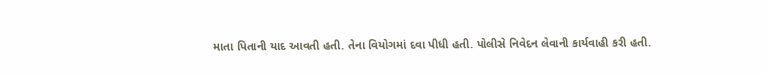માતા પિતાની યાદ આવતી હતી. તેના વિયોગમાં દવા પીધી હતી. પોલીસે નિવેદન લેવાની કાર્યવાહી કરી હતી.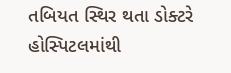તબિયત સ્થિર થતા ડોક્ટરે હોસ્પિટલમાંથી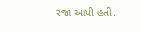રજા આપી હતી.